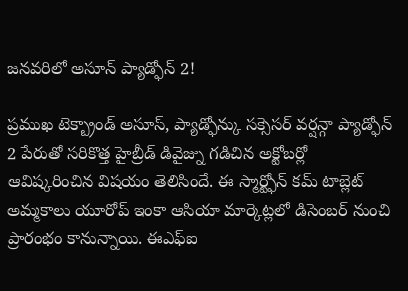జనవరిలో అసూన్ ప్యాడ్ఫోన్ 2!

ప్రముఖ టెక్బ్రాండ్ అసూస్, ప్యాడ్ఫోన్కు సక్సెసర్ వర్షన్గా ప్యాడ్ఫోన్ 2 పేరుతో సరికొత్త హైబ్రీడ్ డివైజ్ను గడిచిన అక్టోబర్లో ఆవిష్కరించిన విషయం తెలిసిందే. ఈ స్మార్ట్ఫోన్ కమ్ టాబ్లెట్ అమ్మకాలు యూరోప్ ఇంకా ఆసియా మార్కెట్లలో డిసెంబర్ నుంచి ప్రారంభం కానున్నాయి. ఈఎఫ్ఐ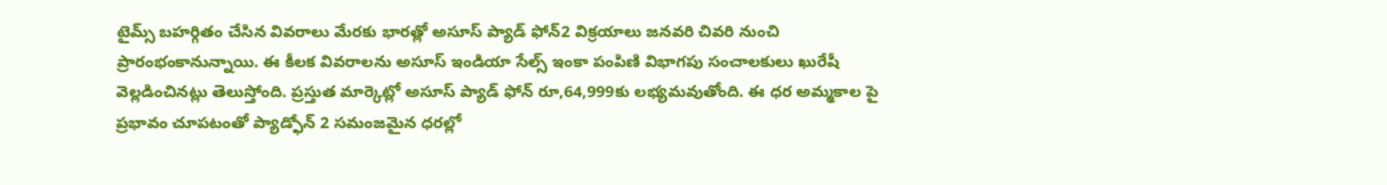టైమ్స్ బహర్గితం చేసిన వివరాలు మేరకు భారత్లో అసూస్ ప్యాడ్ ఫోన్2 విక్రయాలు జనవరి చివరి నుంచి ప్రారంభంకానున్నాయి. ఈ కీలక వివరాలను అసూస్ ఇండియా సేల్స్ ఇంకా పంపిణి విభాగపు సంచాలకులు ఖురేషీ వెల్లడించినట్లు తెలుస్తోంది. ప్రస్తుత మార్కెట్లో అసూస్ ప్యాడ్ ఫోన్ రూ,64,999కు లభ్యమవుతోంది. ఈ ధర అమ్మకాల పై ప్రభావం చూపటంతో ప్యాడ్ఫోన్ 2 సమంజమైన ధరల్లో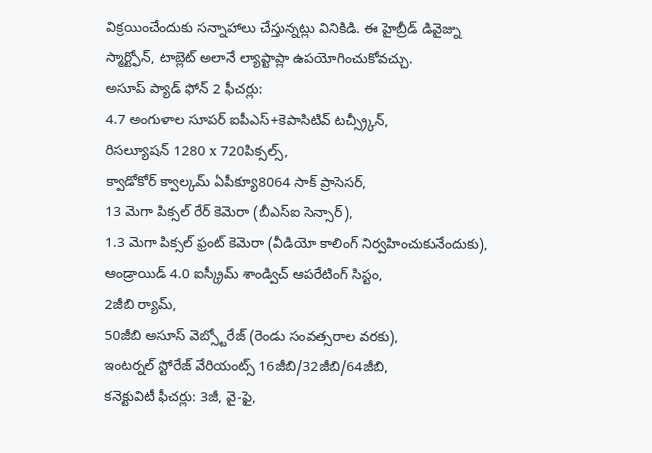విక్రయించేందుకు సన్నాహాలు చేస్తున్నట్లు వినికిడి. ఈ హైబ్రీడ్ డివైజ్ను
స్మార్ట్ఫోన్, టాబ్లెట్ అలానే ల్యాప్టాప్లా ఉపయోగించుకోవచ్చు.
అసూప్ ప్యాడ్ ఫోన్ 2 ఫీచర్లు:
4.7 అంగుళాల సూపర్ ఐపీఎస్+కెపాసిటివ్ టచ్స్ర్కీన్,
రిసల్యూషన్ 1280 x 720పిక్సల్స్,
క్వాడోకోర్ క్వాల్కమ్ ఏపీక్యూ8064 సాక్ ప్రాసెసర్,
13 మెగా పిక్సల్ రేర్ కెమెరా (బీఎస్ఐ సెన్సార్),
1.3 మెగా పిక్సల్ ఫ్రంట్ కెమెరా (వీడియో కాలింగ్ నిర్వహించుకునేందుకు),
ఆండ్రాయిడ్ 4.0 ఐస్క్రీమ్ శాండ్విచ్ ఆపరేటింగ్ సిస్టం,
2జీబి ర్యామ్,
50జీబి అసూస్ వెబ్స్టోరేజ్ (రెండు సంవత్సరాల వరకు),
ఇంటర్నల్ స్టోరేజ్ వేరియంట్స్ 16జీబి/32జీబి/64జీబి,
కనెక్టువిటీ ఫీచర్లు: 3జీ, వై-ఫై,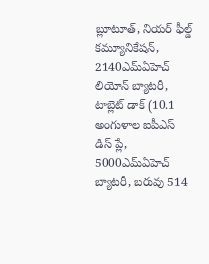బ్లూటూత్, నియర్ ఫీల్డ్ కమ్యూనికేషన్, 2140ఎమ్ఏహెచ్ లియోన్ బ్యాటరీ,
టాబ్లెట్ డాక్ (10.1 అంగుళాల ఐపీఎస్ డిస్ ప్లే, 5000ఎమ్ఏహెచ్ బ్యాటరీ, బరువు 514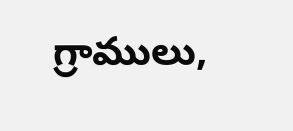గ్రాములు,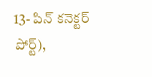13- పిన్ కనెక్టర్ పోర్ట్),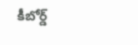కీబోర్డ్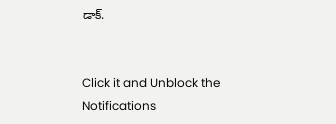డాక్.


Click it and Unblock the Notifications